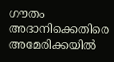ഗൗതം അദാനിക്കെതിരെ അമേരിക്കയിൽ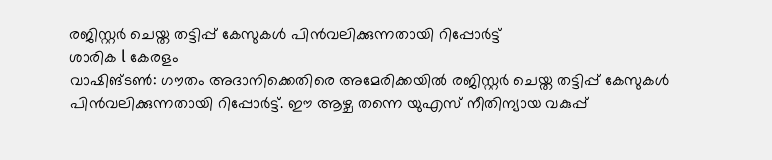രജിസ്റ്റർ ചെയ്ത തട്ടിപ്പ് കേസുകൾ പിൻവലിക്കുന്നതായി റിപ്പോർട്ട്
ശാരിക l കേരളം
വാഷിങ്ടൺ: ഗൗതം അദാനിക്കെതിരെ അമേരിക്കയിൽ രജിസ്റ്റർ ചെയ്ത തട്ടിപ്പ് കേസുകൾ പിൻവലിക്കുന്നതായി റിപ്പോർട്ട്. ഈ ആഴ്ച തന്നെ യുഎസ് നീതിന്യായ വകുപ്പ്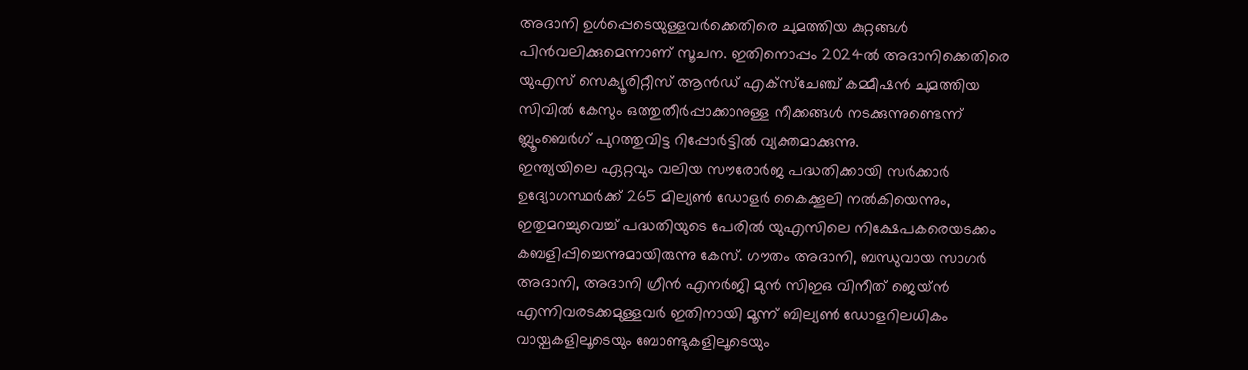അദാനി ഉൾപ്പെടെയുള്ളവർക്കെതിരെ ചുമത്തിയ കുറ്റങ്ങൾ പിൻവലിക്കുമെന്നാണ് സൂചന. ഇതിനൊപ്പം 2024ൽ അദാനിക്കെതിരെ യുഎസ് സെക്യൂരിറ്റീസ് ആൻഡ് എക്സ്ചേഞ്ച് കമ്മീഷൻ ചുമത്തിയ സിവിൽ കേസും ഒത്തുതീർപ്പാക്കാനുള്ള നീക്കങ്ങൾ നടക്കുന്നുണ്ടെന്ന് ബ്ലൂംബെർഗ് പുറത്തുവിട്ട റിപ്പോർട്ടിൽ വ്യക്തമാക്കുന്നു.
ഇന്ത്യയിലെ ഏറ്റവും വലിയ സൗരോർജ പദ്ധതിക്കായി സർക്കാർ ഉദ്യോഗസ്ഥർക്ക് 265 മില്യൺ ഡോളർ കൈക്കൂലി നൽകിയെന്നും, ഇതുമറച്ചുവെച്ച് പദ്ധതിയുടെ പേരിൽ യുഎസിലെ നിക്ഷേപകരെയടക്കം കബളിപ്പിച്ചെന്നുമായിരുന്നു കേസ്. ഗൗതം അദാനി, ബന്ധുവായ സാഗർ അദാനി, അദാനി ഗ്രീൻ എനർജി മുൻ സിഇഒ വിനീത് ജെയ്ൻ എന്നിവരടക്കമുള്ളവർ ഇതിനായി മൂന്ന് ബില്യൺ ഡോളറിലധികം വായ്പകളിലൂടെയും ബോണ്ടുകളിലൂടെയും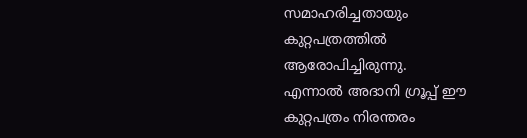സമാഹരിച്ചതായും കുറ്റപത്രത്തിൽ ആരോപിച്ചിരുന്നു.
എന്നാൽ അദാനി ഗ്രൂപ്പ് ഈ കുറ്റപത്രം നിരന്തരം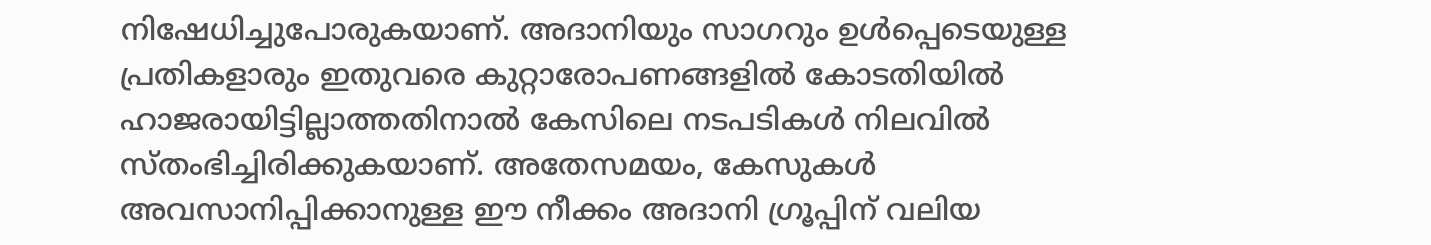നിഷേധിച്ചുപോരുകയാണ്. അദാനിയും സാഗറും ഉൾപ്പെടെയുള്ള പ്രതികളാരും ഇതുവരെ കുറ്റാരോപണങ്ങളിൽ കോടതിയിൽ ഹാജരായിട്ടില്ലാത്തതിനാൽ കേസിലെ നടപടികൾ നിലവിൽ സ്തംഭിച്ചിരിക്കുകയാണ്. അതേസമയം, കേസുകൾ അവസാനിപ്പിക്കാനുള്ള ഈ നീക്കം അദാനി ഗ്രൂപ്പിന് വലിയ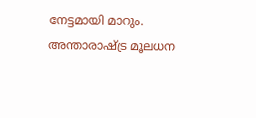നേട്ടമായി മാറും. അന്താരാഷ്ട്ര മൂലധന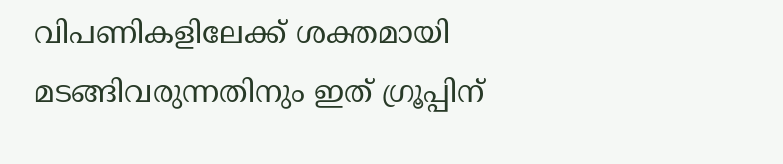വിപണികളിലേക്ക് ശക്തമായി മടങ്ങിവരുന്നതിനും ഇത് ഗ്രൂപ്പിന്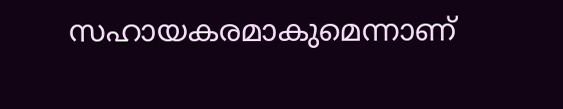സഹായകരമാകുമെന്നാണ്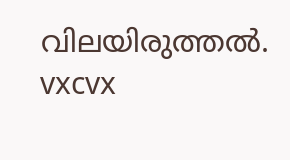വിലയിരുത്തൽ.
vxcvx